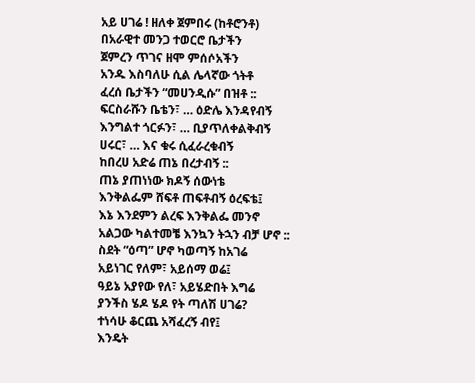አይ ሀገሬ ! ዘለቀ ጀምበሩ (ከቶሮንቶ)
በአራዊተ መንጋ ተወርሮ ቤታችን
ጀምረን ጥገና ዘሞ ምሰሶአችን
አንዱ እስባለሁ ሲል ሌላኛው ጎትቶ
ፈረሰ ቤታችን “መሀንዲሱ” በዝቶ ::
ፍርስራሹን ቤቴን፣ … ዕድሌ እንዳየብኝ
እንግልተ ጎርፉን፣ … ቢያጥለቀልቅብኝ
ሀሩር፣ … እና ቁሩ ሲፈራረቁብኝ
ከበረሀ አድሬ ጠኔ በረታብኝ ::
ጠኔ ያጠነነው ክዶኝ ሰውነቴ
እንቅልፌም ሸፍቶ ጠፍቶብኝ ዕረፍቴ፤
እኔ እንደምን ልረፍ እንቅልፌ መንኖ
አልጋው ካልተመቼ እንኳን ትኋን ብቻ ሆኖ ::
ስደት “ዕጣ” ሆኖ ካወጣኝ ከአገሬ
አይነገር የለም፣ አይሰማ ወሬ፤
ዓይኔ አያየው የለ፣ አይሄድበት እግሬ
ያንችስ ሄዶ ሄዶ የት ጣለሽ ሀገሬ?
ተነሳሁ ቆርጨ አሻፈረኝ ብየ፤
እንዴት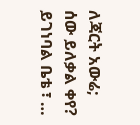ለጃርት አውሬ; ሰው ይለቃል ቀየ?
ይገነባል ቤቴ ፣ …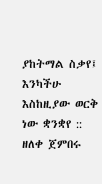ያከትማል ስቃየ፤
እንካችሁ እስከዚያው ወርቅ ነው ቋንቋየ ::
ዘለቀ ጀምበሩ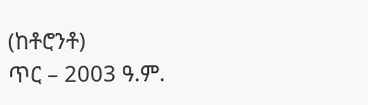(ከቶሮንቶ)
ጥር – 2003 ዓ.ም.